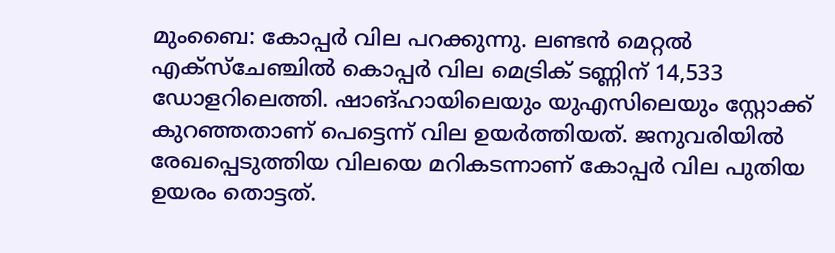മുംബൈ: കോപ്പർ വില പറക്കുന്നു. ലണ്ടൻ മെറ്റൽ എക്സ്ചേഞ്ചിൽ കൊപ്പർ വില മെട്രിക് ടണ്ണിന് 14,533 ഡോളറിലെത്തി. ഷാങ്ഹായിലെയും യുഎസിലെയും സ്റ്റോക്ക് കുറഞ്ഞതാണ് പെട്ടെന്ന് വില ഉയർത്തിയത്. ജനുവരിയിൽ രേഖപ്പെടുത്തിയ വിലയെ മറികടന്നാണ് കോപ്പർ വില പുതിയ ഉയരം തൊട്ടത്.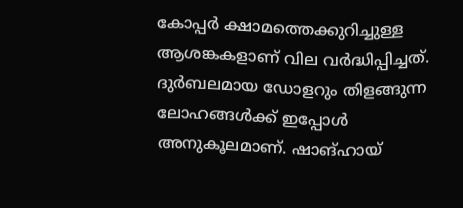കോപ്പർ ക്ഷാമത്തെക്കുറിച്ചുള്ള ആശങ്കകളാണ് വില വർദ്ധിപ്പിച്ചത്.
ദുർബലമായ ഡോളറും തിളങ്ങുന്ന ലോഹങ്ങൾക്ക് ഇപ്പോൾ അനുകൂലമാണ്. ഷാങ്ഹായ്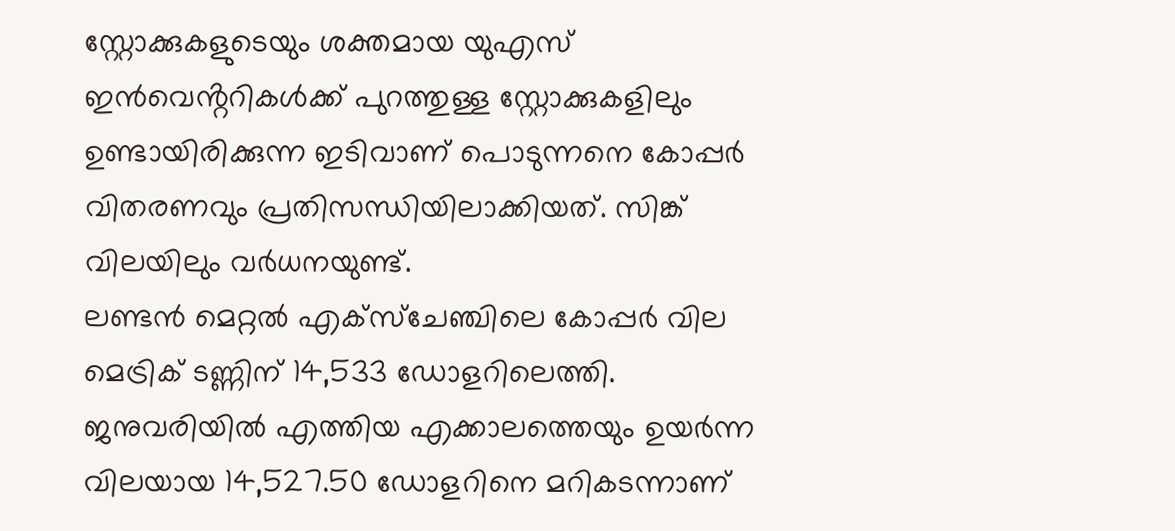സ്റ്റോക്കുകളുടെയും ശക്തമായ യുഎസ് ഇൻവെൻ്ററികൾക്ക് പുറത്തുള്ള സ്റ്റോക്കുകളിലും ഉണ്ടായിരിക്കുന്ന ഇടിവാണ് പൊടുന്നനെ കോപ്പർ വിതരണവും പ്രതിസന്ധിയിലാക്കിയത്. സിങ്ക് വിലയിലും വർധനയുണ്ട്.
ലണ്ടൻ മെറ്റൽ എക്സ്ചേഞ്ചിലെ കോപ്പർ വില മെട്രിക് ടണ്ണിന് 14,533 ഡോളറിലെത്തി. ജനുവരിയിൽ എത്തിയ എക്കാലത്തെയും ഉയർന്ന വിലയായ 14,527.50 ഡോളറിനെ മറികടന്നാണ്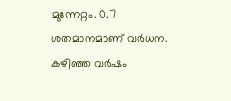മുന്നേറ്റം. 0.7 ശതമാനമാണ് വർധന.
കഴിഞ്ഞ വർഷം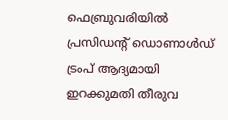ഫെബ്രുവരിയിൽ പ്രസിഡന്റ് ഡൊണാൾഡ് ട്രംപ് ആദ്യമായി ഇറക്കുമതി തീരുവ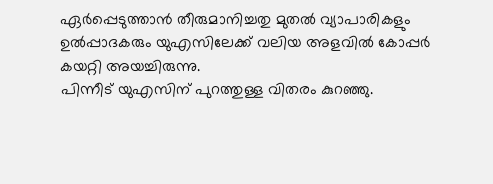ഏർപ്പെടുത്താൻ തീരുമാനിച്ചതു മുതൽ വ്യാപാരികളും ഉൽപ്പാദകരും യുഎസിലേക്ക് വലിയ അളവിൽ കോപ്പർ കയറ്റി അയച്ചിരുന്നു.
പിന്നീട് യുഎസിന് പുറത്തുള്ള വിതരം കുറഞ്ഞു.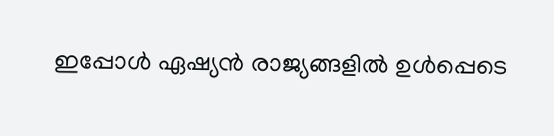ഇപ്പോൾ ഏഷ്യൻ രാജ്യങ്ങളിൽ ഉൾപ്പെടെ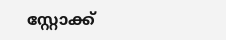സ്റ്റോക്ക്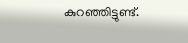കുറഞ്ഞിട്ടുണ്ട്.